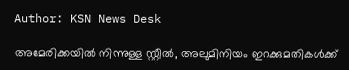Author: KSN News Desk

അമേരിക്കയിൽ നിന്നുള്ള സ്റ്റീൽ, അലുമിനിയം ഇറക്കുമതികൾക്ക്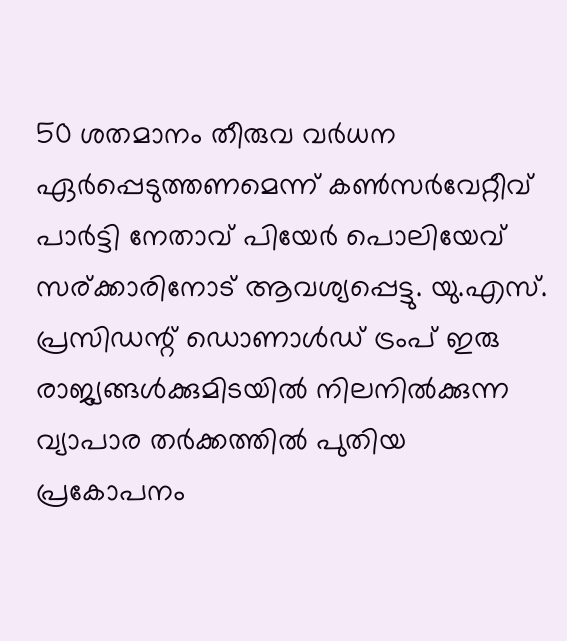50 ശതമാനം തീരുവ വർധന ഏർപ്പെടുത്തണമെന്ന് കൺസർവേറ്റീവ് പാർട്ടി നേതാവ് പിയേർ പൊലിയേവ് സര്ക്കാരിനോട് ആവശ്യപ്പെട്ടു. യു.എസ്. പ്രസിഡന്റ് ഡൊണാൾഡ് ട്രംപ് ഇരു രാജ്യങ്ങൾക്കുമിടയിൽ നിലനിൽക്കുന്ന വ്യാപാര തർക്കത്തിൽ പുതിയ പ്രകോപനം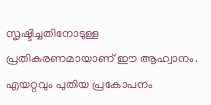സൃഷ്ടിച്ചതിനോടുള്ള പ്രതികരണമായാണ് ഈ ആഹ്വാനം. എയറ്റവും പുതിയ പ്രകോപനം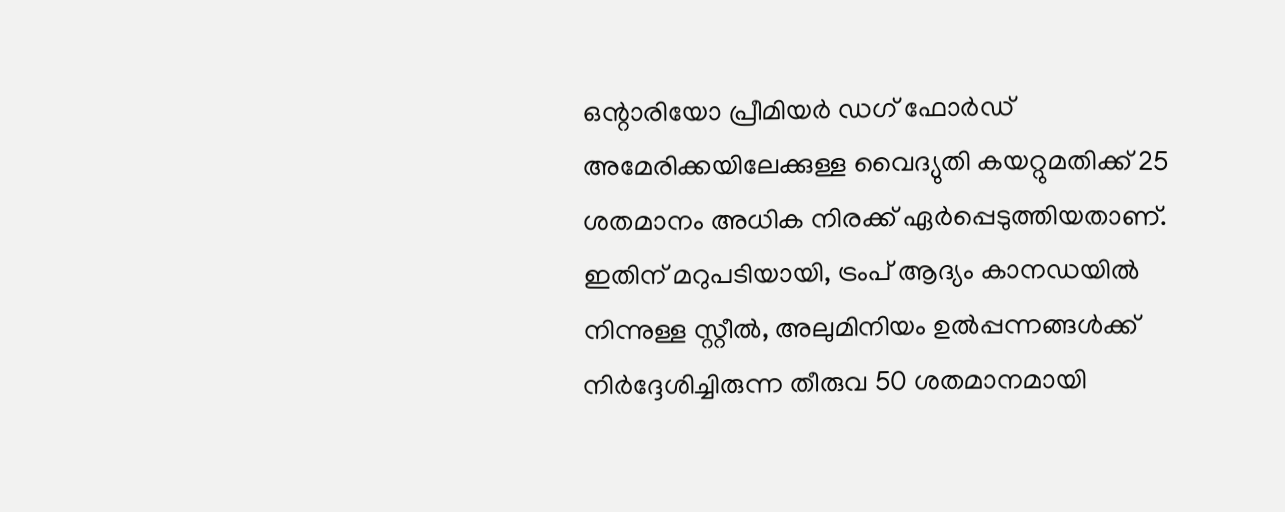ഒന്റാരിയോ പ്രീമിയർ ഡഗ് ഫോർഡ് അമേരിക്കയിലേക്കുള്ള വൈദ്യുതി കയറ്റുമതിക്ക് 25 ശതമാനം അധിക നിരക്ക് ഏർപ്പെടുത്തിയതാണ്. ഇതിന് മറുപടിയായി, ട്രംപ് ആദ്യം കാനഡയിൽ നിന്നുള്ള സ്റ്റീൽ, അലുമിനിയം ഉൽപ്പന്നങ്ങൾക്ക് നിർദ്ദേശിച്ചിരുന്ന തീരുവ 50 ശതമാനമായി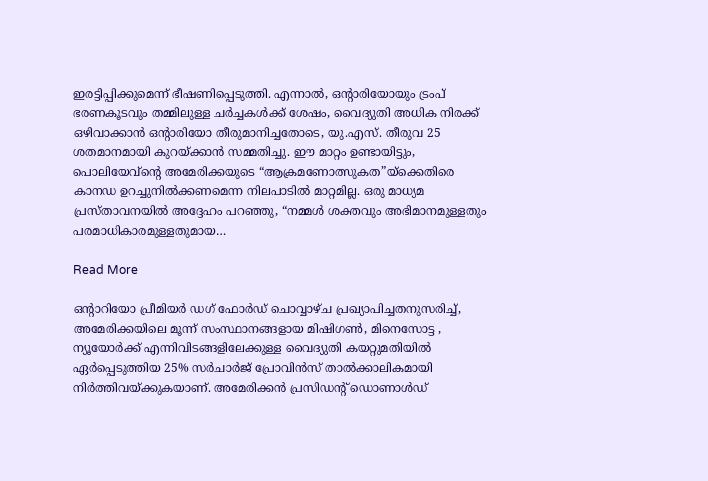ഇരട്ടിപ്പിക്കുമെന്ന് ഭീഷണിപ്പെടുത്തി. എന്നാൽ, ഒന്റാരിയോയും ട്രംപ് ഭരണകൂടവും തമ്മിലുള്ള ചർച്ചകൾക്ക് ശേഷം, വൈദ്യുതി അധിക നിരക്ക് ഒഴിവാക്കാൻ ഒന്റാരിയോ തീരുമാനിച്ചതോടെ, യു.എസ്. തീരുവ 25 ശതമാനമായി കുറയ്ക്കാൻ സമ്മതിച്ചു. ഈ മാറ്റം ഉണ്ടായിട്ടും, പൊലിയേവ്ന്റെ അമേരിക്കയുടെ “ആക്രമണോത്സുകത”യ്‌ക്കെതിരെ കാനഡ ഉറച്ചുനിൽക്കണമെന്ന നിലപാടിൽ മാറ്റമില്ല. ഒരു മാധ്യമ പ്രസ്താവനയിൽ അദ്ദേഹം പറഞ്ഞു, “നമ്മൾ ശക്തവും അഭിമാനമുള്ളതും പരമാധികാരമുള്ളതുമായ…

Read More

ഒന്റാറിയോ പ്രീമിയർ ഡഗ് ഫോർഡ് ചൊവ്വാഴ്ച പ്രഖ്യാപിച്ചതനുസരിച്ച്, അമേരിക്കയിലെ മൂന്ന് സംസ്ഥാനങ്ങളായ മിഷിഗൺ, മിനെസോട്ട , ന്യൂയോർക്ക് എന്നിവിടങ്ങളിലേക്കുള്ള വൈദ്യുതി കയറ്റുമതിയിൽ ഏർപ്പെടുത്തിയ 25% സർചാർജ് പ്രോവിൻസ് താൽക്കാലികമായി നിർത്തിവയ്ക്കുകയാണ്. അമേരിക്കൻ പ്രസിഡന്റ് ഡൊണാൾഡ്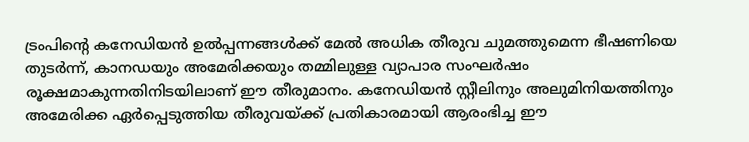ട്രംപിന്റെ കനേഡിയൻ ഉൽപ്പന്നങ്ങൾക്ക് മേൽ അധിക തീരുവ ചുമത്തുമെന്ന ഭീഷണിയെ തുടർന്ന്, കാനഡയും അമേരിക്കയും തമ്മിലുള്ള വ്യാപാര സംഘർഷം രൂക്ഷമാകുന്നതിനിടയിലാണ് ഈ തീരുമാനം. കനേഡിയൻ സ്റ്റീലിനും അലുമിനിയത്തിനും അമേരിക്ക ഏർപ്പെടുത്തിയ തീരുവയ്ക്ക് പ്രതികാരമായി ആരംഭിച്ച ഈ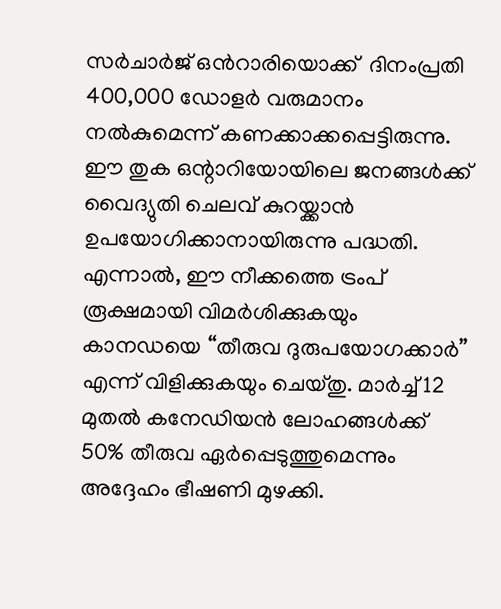സർചാർജ് ഒൻറാരിയൊക്ക്  ദിനംപ്രതി 400,000 ഡോളർ വരുമാനം നൽകുമെന്ന് കണക്കാക്കപ്പെട്ടിരുന്നു. ഈ തുക ഒന്റാറിയോയിലെ ജനങ്ങൾക്ക് വൈദ്യുതി ചെലവ് കുറയ്ക്കാൻ ഉപയോഗിക്കാനായിരുന്നു പദ്ധതി. എന്നാൽ, ഈ നീക്കത്തെ ട്രംപ് രൂക്ഷമായി വിമർശിക്കുകയും കാനഡയെ “തീരുവ ദുരുപയോഗക്കാർ” എന്ന് വിളിക്കുകയും ചെയ്തു. മാർച്ച് 12 മുതൽ കനേഡിയൻ ലോഹങ്ങൾക്ക് 50% തീരുവ ഏർപ്പെടുത്തുമെന്നും അദ്ദേഹം ഭീഷണി മുഴക്കി.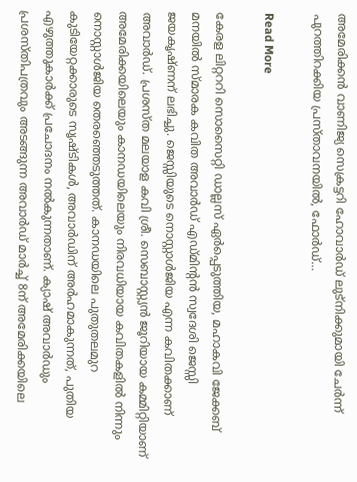അമേരിക്കൻ വാണിജ്യ സെക്രട്ടറി ഹോവാർഡ് ലുട്നിക്കുമായി ചേർന്ന് പുറത്തിറക്കിയ പ്രസ്താവനയിൽ, ഫോർഡ്…

Read More

കേരള ലിറ്റററി സൊസൈറ്റി ഡാല്ലസ് ഏർപ്പെടുത്തിയ, മഹാകവി ജേക്കബ് മനയിൽ സ്മാരക കവിത അവാർഡ് എഡ്മിൻ്റൻ സ്വദേശി ജെസ്സി ജയകൃഷ്ണന് ലഭിച്ചു. ജെസ്സിയുടെ നൊസ്റ്റാൾജിയ എന്ന കവിതക്കാണ് അവാർഡ്. പ്രശസ്ത മലയാള കവി ശ്രീ. സെബാസ്റ്റ്യൻ ജൂറിയായ കമ്മിറ്റിയാണ് അമേരിക്കയിലെയും കാനഡയിലെയും നിരവധിയായ കവിതകളിൽ നിന്നും നൊസ്റ്റാൾജിയ തെരഞ്ഞെടുത്തത്. കാനഡയിലെ പുതുതലമുറ കുടിയേറ്റക്കാരുടെ സൃഷ്ടികൾ, അവാർഡിന് അർഹമാകുന്നത്, പുതിയ എഴുത്തുകാർക്ക് പ്രചോദനം നൽകുന്നതാണ്. ക്യാഷ് അവാർഡും പ്രശസ്തിപത്രവും അടങ്ങുന്ന അവാർഡ് മാർച്ച് 8ന് അമേരിക്കയിലെ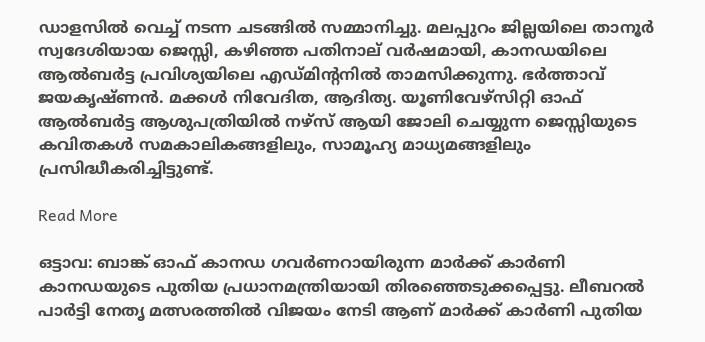ഡാളസിൽ വെച്ച് നടന്ന ചടങ്ങിൽ സമ്മാനിച്ചു. മലപ്പുറം ജില്ലയിലെ താനൂർ സ്വദേശിയായ ജെസ്സി, കഴിഞ്ഞ പതിനാല് വർഷമായി, കാനഡയിലെ ആൽബർട്ട പ്രവിശ്യയിലെ എഡ്മിന്റനിൽ താമസിക്കുന്നു. ഭർത്താവ് ജയകൃഷ്ണൻ. മക്കൾ നിവേദിത, ആദിത്യ. യൂണിവേഴ്സിറ്റി ഓഫ് ആൽബർട്ട ആശുപത്രിയിൽ നഴ്സ് ആയി ജോലി ചെയ്യുന്ന ജെസ്സിയുടെ കവിതകൾ സമകാലികങ്ങളിലും, സാമൂഹ്യ മാധ്യമങ്ങളിലും പ്രസിദ്ധീകരിച്ചിട്ടുണ്ട്.

Read More

ഒട്ടാവ: ബാങ്ക് ഓഫ് കാനഡ ഗവർണറായിരുന്ന മാർക്ക് കാർണി കാനഡയുടെ പുതിയ പ്രധാനമന്ത്രിയായി തിരഞ്ഞെടുക്കപ്പെട്ടു. ലീബറൽ പാർട്ടി നേതൃ മത്സരത്തിൽ വിജയം നേടി ആണ് മാർക്ക് കാർണി പുതിയ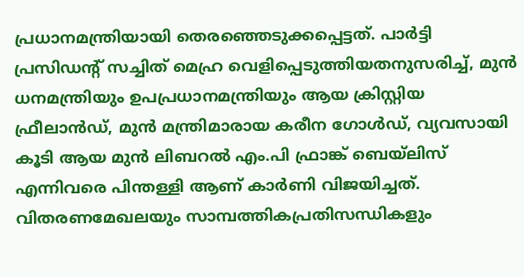പ്രധാനമന്ത്രിയായി തെരഞ്ഞെടുക്കപ്പെട്ടത്. പാർട്ടി പ്രസിഡന്റ് സച്ചിത് മെഹ്ര വെളിപ്പെടുത്തിയതനുസരിച്ച്, മുൻ ധനമന്ത്രിയും ഉപപ്രധാനമന്ത്രിയും ആയ ക്രിസ്റ്റിയ ഫ്രീലാൻഡ്, മുൻ മന്ത്രിമാരായ കരീന ഗോൾഡ്, വ്യവസായി കൂടി ആയ മുൻ ലിബറൽ എം.പി ഫ്രാങ്ക് ബെയ്ലിസ് എന്നിവരെ പിന്തള്ളി ആണ് കാർണി വിജയിച്ചത്. വിതരണമേഖലയും സാമ്പത്തികപ്രതിസന്ധികളും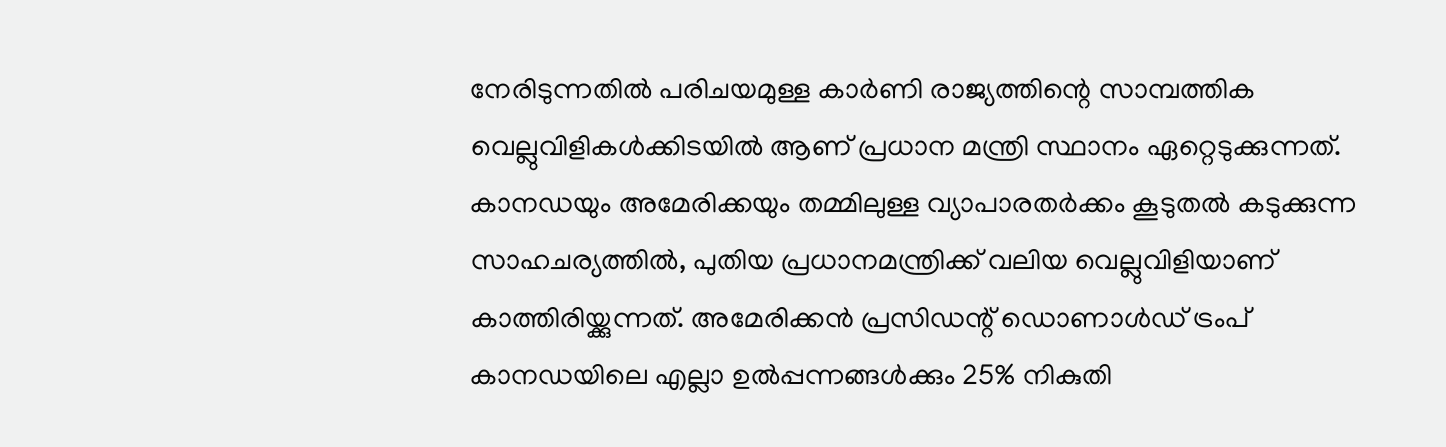നേരിടുന്നതിൽ പരിചയമുള്ള കാർണി രാജ്യത്തിന്റെ സാമ്പത്തിക വെല്ലുവിളികൾക്കിടയിൽ ആണ് പ്രധാന മന്ത്രി സ്ഥാനം ഏറ്റെടുക്കുന്നത്. കാനഡയും അമേരിക്കയും തമ്മിലുള്ള വ്യാപാരതർക്കം കൂടുതൽ കടുക്കുന്ന സാഹചര്യത്തിൽ, പുതിയ പ്രധാനമന്ത്രിക്ക് വലിയ വെല്ലുവിളിയാണ് കാത്തിരിയ്ക്കുന്നത്. അമേരിക്കൻ പ്രസിഡന്റ് ഡൊണാൾഡ് ട്രംപ് കാനഡയിലെ എല്ലാ ഉൽപ്പന്നങ്ങൾക്കും 25% നികുതി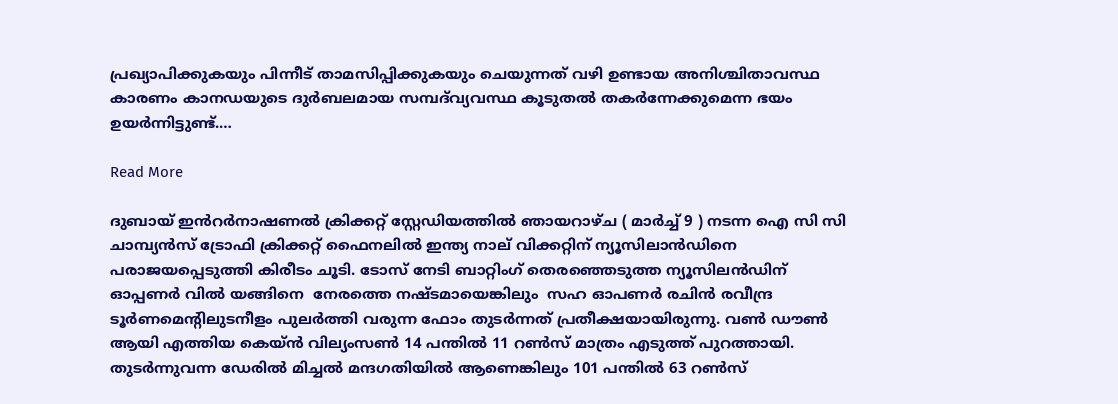പ്രഖ്യാപിക്കുകയും പിന്നീട് താമസിപ്പിക്കുകയും ചെയുന്നത് വഴി ഉണ്ടായ അനിശ്ചിതാവസ്ഥ കാരണം കാനഡയുടെ ദുർബലമായ സമ്പദ്‌വ്യവസ്ഥ കൂടുതൽ തകർന്നേക്കുമെന്ന ഭയം ഉയർന്നിട്ടുണ്ട്.…

Read More

ദുബായ് ഇൻറർനാഷണൽ ക്രിക്കറ്റ് സ്റ്റേഡിയത്തിൽ ഞായറാഴ്ച ( മാർച്ച് 9 ) നടന്ന ഐ സി സി ചാമ്പ്യൻസ് ട്രോഫി ക്രിക്കറ്റ് ഫൈനലിൽ ഇന്ത്യ നാല് വിക്കറ്റിന് ന്യൂസിലാൻഡിനെ പരാജയപ്പെടുത്തി കിരീടം ചൂടി. ടോസ് നേടി ബാറ്റിംഗ് തെരഞ്ഞെടുത്ത ന്യൂസിലൻഡിന് ഓപ്പണർ വിൽ യങ്ങിനെ  നേരത്തെ നഷ്‌ടമായെങ്കിലും  സഹ ഓപണർ രചിൻ രവീന്ദ്ര ടൂർണമെന്റിലുടനീളം പുലർത്തി വരുന്ന ഫോം തുടർന്നത് പ്രതീക്ഷയായിരുന്നു. വൺ ഡൗൺ ആയി എത്തിയ കെയ്ൻ വില്യംസൺ 14 പന്തിൽ 11 റൺസ് മാത്രം എടുത്ത് പുറത്തായി. തുടർന്നുവന്ന ഡേരിൽ മിച്ചൽ മന്ദഗതിയിൽ ആണെങ്കിലും 101 പന്തിൽ 63 റൺസ്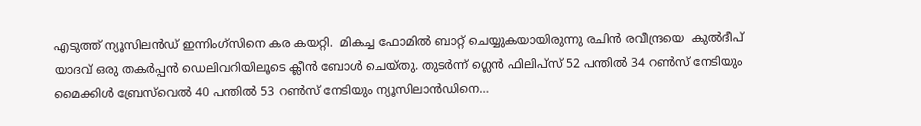എടുത്ത് ന്യൂസിലൻഡ് ഇന്നിംഗ്സിനെ കര കയറ്റി.  മികച്ച ഫോമിൽ ബാറ്റ് ചെയ്യുകയായിരുന്നു രചിൻ രവീന്ദ്രയെ  കുൽദീപ് യാദവ് ഒരു തകർപ്പൻ ഡെലിവറിയിലൂടെ ക്ലീൻ ബോൾ ചെയ്തു. തുടർന്ന് ഗ്ലെൻ ഫിലിപ്സ് 52 പന്തിൽ 34 റൺസ് നേടിയും മൈക്കിൾ ബ്രേസ്‌വെൽ 40 പന്തിൽ 53 റൺസ് നേടിയും ന്യൂസിലാൻഡിനെ…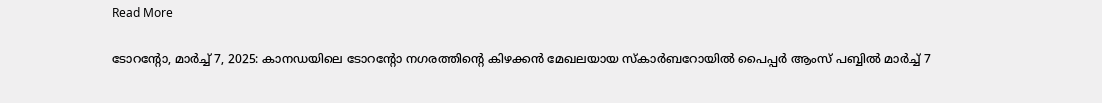Read More

ടോറന്റോ, മാർച്ച് 7, 2025: കാനഡയിലെ ടോറന്റോ നഗരത്തിന്റെ കിഴക്കൻ മേഖലയായ സ്കാർബറോയിൽ പൈപ്പർ ആംസ് പബ്ബിൽ മാർച്ച് 7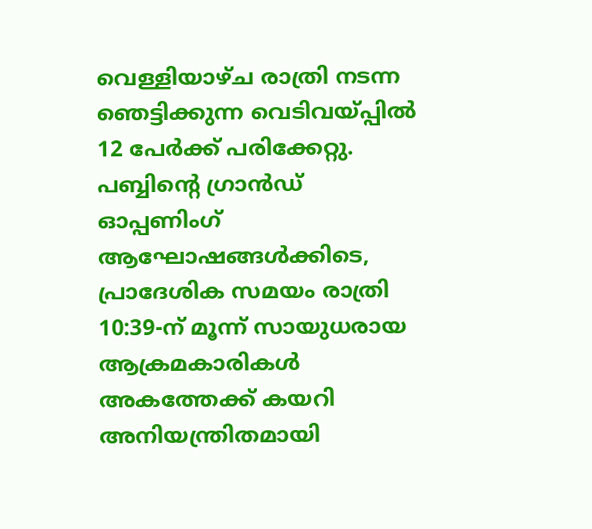വെള്ളിയാഴ്ച രാത്രി നടന്ന ഞെട്ടിക്കുന്ന വെടിവയ്പ്പിൽ 12 പേർക്ക് പരിക്കേറ്റു. പബ്ബിന്റെ ഗ്രാൻഡ് ഓപ്പണിംഗ് ആഘോഷങ്ങൾക്കിടെ, പ്രാദേശിക സമയം രാത്രി 10:39-ന് മൂന്ന് സായുധരായ ആക്രമകാരികൾ അകത്തേക്ക് കയറി അനിയന്ത്രിതമായി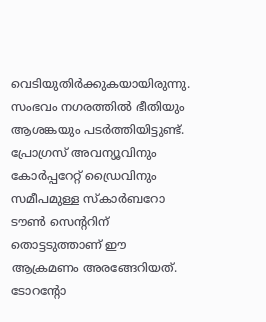വെടിയുതിർക്കുകയായിരുന്നു. സംഭവം നഗരത്തിൽ ഭീതിയും ആശങ്കയും പടർത്തിയിട്ടുണ്ട്. പ്രോഗ്രസ് അവന്യൂവിനും കോർപ്പറേറ്റ് ഡ്രൈവിനും സമീപമുള്ള സ്കാർബറോ ടൗൺ സെന്ററിന് തൊട്ടടുത്താണ് ഈ ആക്രമണം അരങ്ങേറിയത്. ടോറന്റോ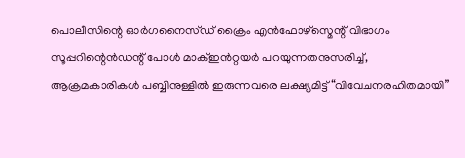പൊലീസിന്റെ ഓർഗനൈസ്ഡ് ക്രൈം എൻഫോഴ്സ്മെന്റ് വിഭാഗം സൂപ്പറിന്റെൻഡന്റ് പോൾ മാക്‌ഇൻറ്റയർ പറയുന്നതനുസരിച്ച്, ആക്രമകാരികൾ പബ്ബിനുള്ളിൽ ഇരുന്നവരെ ലക്ഷ്യമിട്ട് “വിവേചനരഹിതമായി”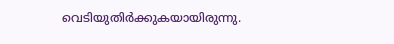വെടിയുതിർക്കുകയായിരുന്നു.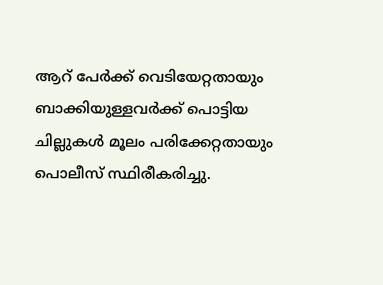ആറ് പേർക്ക് വെടിയേറ്റതായും ബാക്കിയുള്ളവർക്ക് പൊട്ടിയ ചില്ലുകൾ മൂലം പരിക്കേറ്റതായും പൊലീസ് സ്ഥിരീകരിച്ചു.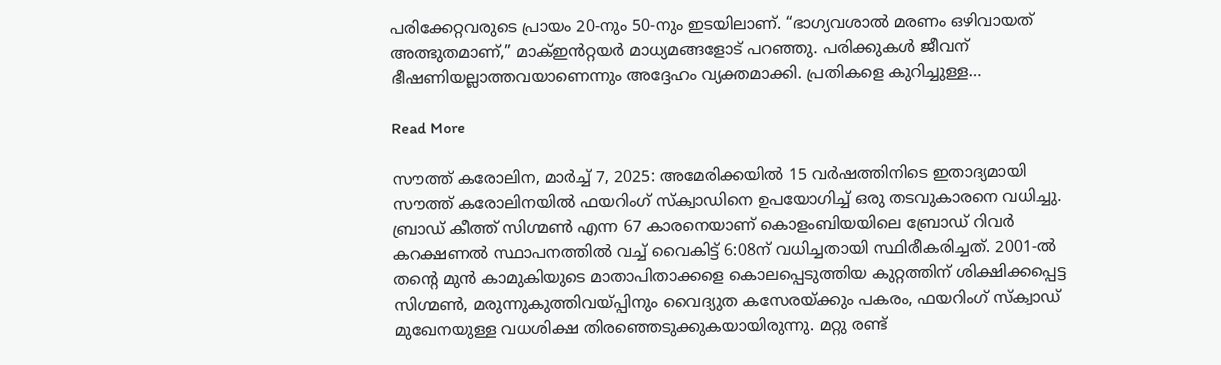പരിക്കേറ്റവരുടെ പ്രായം 20-നും 50-നും ഇടയിലാണ്. “ഭാഗ്യവശാൽ മരണം ഒഴിവായത് അത്ഭുതമാണ്,” മാക്‌ഇൻറ്റയർ മാധ്യമങ്ങളോട് പറഞ്ഞു. പരിക്കുകൾ ജീവന് ഭീഷണിയല്ലാത്തവയാണെന്നും അദ്ദേഹം വ്യക്തമാക്കി. പ്രതികളെ കുറിച്ചുള്ള…

Read More

സൗത്ത് കരോലിന, മാർച്ച് 7, 2025: അമേരിക്കയിൽ 15 വർഷത്തിനിടെ ഇതാദ്യമായി സൗത്ത് കരോലിനയിൽ ഫയറിംഗ് സ്ക്വാഡിനെ ഉപയോഗിച്ച് ഒരു തടവുകാരനെ വധിച്ചു. ബ്രാഡ് കീത്ത് സിഗ്മൺ എന്ന 67 കാരനെയാണ് കൊളംബിയയിലെ ബ്രോഡ് റിവർ കറക്ഷണൽ സ്ഥാപനത്തിൽ വച്ച് വൈകിട്ട് 6:08ന് വധിച്ചതായി സ്ഥിരീകരിച്ചത്. 2001-ൽ തന്റെ മുൻ കാമുകിയുടെ മാതാപിതാക്കളെ കൊലപ്പെടുത്തിയ കുറ്റത്തിന് ശിക്ഷിക്കപ്പെട്ട സിഗ്മൺ, മരുന്നുകുത്തിവയ്പ്പിനും വൈദ്യുത കസേരയ്ക്കും പകരം, ഫയറിംഗ് സ്ക്വാഡ് മുഖേനയുള്ള വധശിക്ഷ തിരഞ്ഞെടുക്കുകയായിരുന്നു. മറ്റു രണ്ട്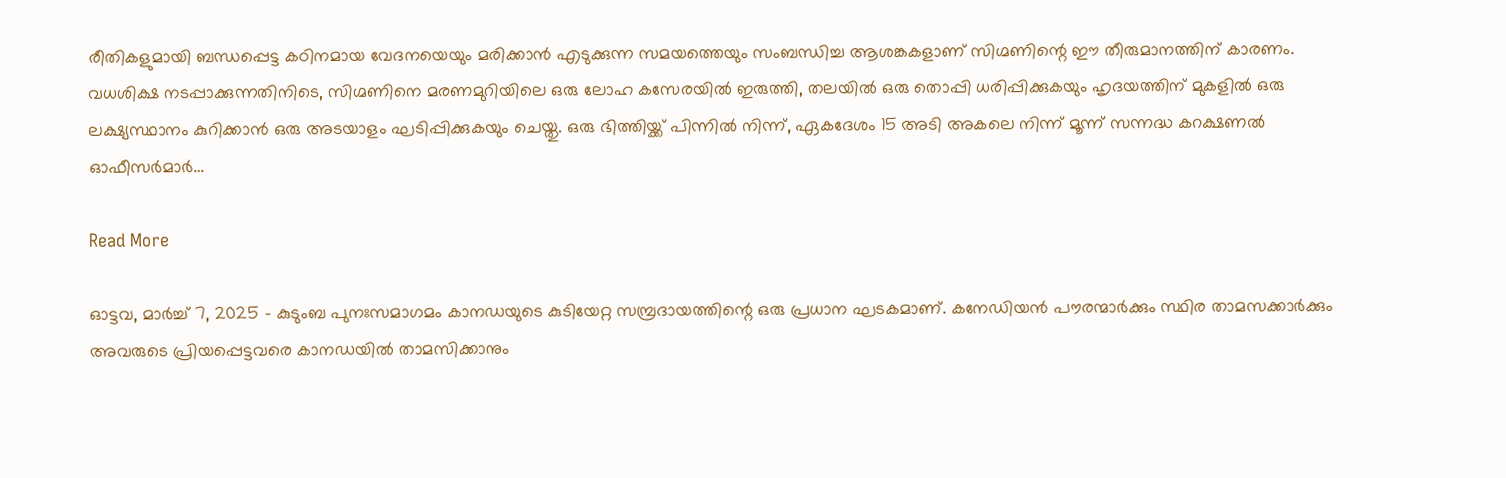രീതികളുമായി ബന്ധപ്പെട്ട കഠിനമായ വേദനയെയും മരിക്കാൻ എടുക്കുന്ന സമയത്തെയും സംബന്ധിച്ച ആശങ്കകളാണ് സിഗ്മണിന്റെ ഈ തീരുമാനത്തിന് കാരണം. വധശിക്ഷ നടപ്പാക്കുന്നതിനിടെ, സിഗ്മണിനെ മരണമുറിയിലെ ഒരു ലോഹ കസേരയിൽ ഇരുത്തി, തലയിൽ ഒരു തൊപ്പി ധരിപ്പിക്കുകയും ഹൃദയത്തിന് മുകളിൽ ഒരു ലക്ഷ്യസ്ഥാനം കുറിക്കാൻ ഒരു അടയാളം ഘടിപ്പിക്കുകയും ചെയ്തു. ഒരു ഭിത്തിയ്ക്ക് പിന്നിൽ നിന്ന്, ഏകദേശം 15 അടി അകലെ നിന്ന് മൂന്ന് സന്നദ്ധ കറക്ഷണൽ ഓഫീസർമാർ…

Read More

ഓട്ടവ, മാർച്ച് 7, 2025 – കുടുംബ പുനഃസമാഗമം കാനഡയുടെ കുടിയേറ്റ സമ്പ്രദായത്തിന്റെ ഒരു പ്രധാന ഘടകമാണ്. കനേഡിയൻ പൗരന്മാർക്കും സ്ഥിര താമസക്കാർക്കും അവരുടെ പ്രിയപ്പെട്ടവരെ കാനഡയിൽ താമസിക്കാനും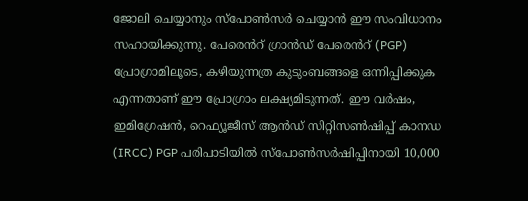ജോലി ചെയ്യാനും സ്പോൺസർ ചെയ്യാൻ ഈ സംവിധാനം സഹായിക്കുന്നു. പേരെൻറ് ഗ്രാൻഡ് പേരെൻറ് (PGP) പ്രോഗ്രാമിലൂടെ, കഴിയുന്നത്ര കുടുംബങ്ങളെ ഒന്നിപ്പിക്കുക എന്നതാണ് ഈ പ്രോഗ്രാം ലക്ഷ്യമിടുന്നത്. ഈ വർഷം, ഇമിഗ്രേഷൻ, റെഫ്യൂജീസ് ആൻഡ് സിറ്റിസൺഷിപ്പ് കാനഡ (IRCC) PGP പരിപാടിയിൽ സ്പോൺസർഷിപ്പിനായി 10,000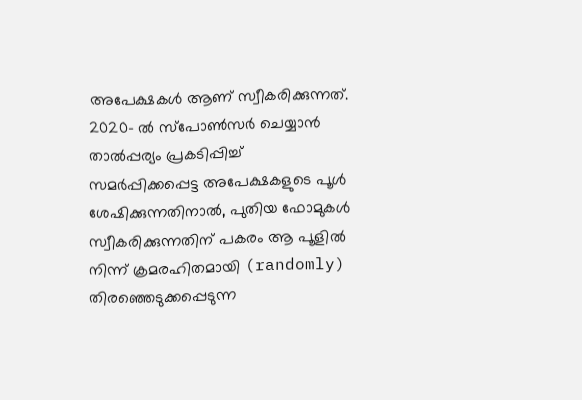അപേക്ഷകൾ ആണ് സ്വീകരിക്കുന്നത്. 2020- ൽ സ്പോൺസർ ചെയ്യാൻ താൽപ്പര്യം പ്രകടിപ്പിച്ച് സമർപ്പിക്കപ്പെട്ട അപേക്ഷകളുടെ പൂൾ ശേഷിക്കുന്നതിനാൽ, പുതിയ ഫോമുകൾ സ്വീകരിക്കുന്നതിന് പകരം ആ പൂളിൽ നിന്ന് ക്രമരഹിതമായി (randomly) തിരഞ്ഞെടുക്കപ്പെടുന്ന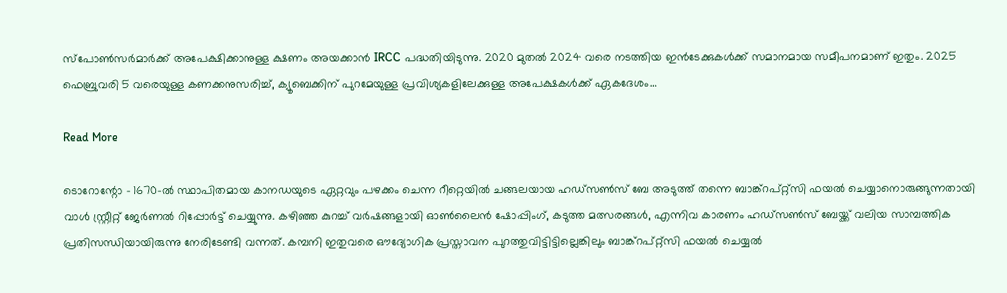സ്പോൺസർമാർക്ക് അപേക്ഷിക്കാനുള്ള ക്ഷണം അയക്കാൻ IRCC പദ്ധതിയിടുന്നു. 2020 മുതൽ 2024 വരെ നടത്തിയ ഇൻടേക്കുകൾക്ക് സമാനമായ സമീപനമാണ് ഇതും. 2025 ഫെബ്രുവരി 5 വരെയുള്ള കണക്കനുസരിച്ച്, ക്യൂബെക്കിന് പുറമേയുള്ള പ്രവിശ്യകളിലേക്കുള്ള അപേക്ഷകൾക്ക് ഏകദേശം…

Read More

ടൊറോന്റോ – 1670-ൽ സ്ഥാപിതമായ കാനഡയുടെ ഏറ്റവും പഴക്കം ചെന്ന റീറ്റെയിൽ ചങ്ങലയായ ഹഡ്‌സൺസ് ബേ അടുത്ത് തന്നെ ബാങ്ക്‌റപ്റ്റ്‌സി ഫയൽ ചെയ്യാനൊരുങ്ങുന്നതായി വാൾ സ്റ്റ്രീറ്റ് ജേർണൽ റിപ്പോർട്ട് ചെയ്യുന്നു. കഴിഞ്ഞ കുറച്ച് വർഷങ്ങളായി ഓൺലൈൻ ഷോപ്പിംഗ്, കടുത്ത മത്സരങ്ങൾ, എന്നിവ കാരണം ഹഡ്‌സൺസ് ബേയ്ക്ക് വലിയ സാമ്പത്തിക പ്രതിസന്ധിയായിരുന്നു നേരിടേണ്ടി വന്നത്. കമ്പനി ഇതുവരെ ഔദ്യോഗിക പ്രസ്താവന പുറത്തുവിട്ടിട്ടില്ലെങ്കിലും ബാങ്ക്‌റപ്റ്റ്‌സി ഫയൽ ചെയ്യൽ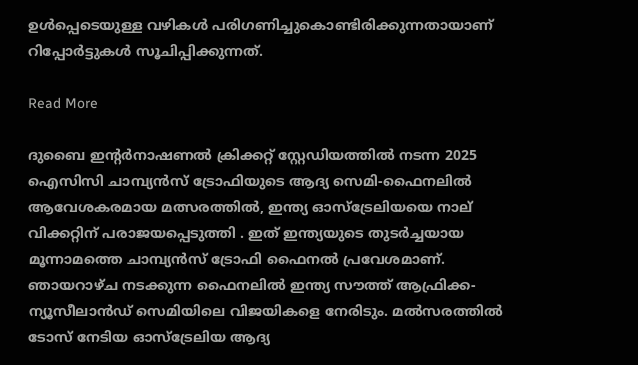ഉൾപ്പെടെയുള്ള വഴികൾ പരിഗണിച്ചുകൊണ്ടിരിക്കുന്നതായാണ് റിപ്പോർട്ടുകൾ സൂചിപ്പിക്കുന്നത്.

Read More

ദുബൈ ഇന്റർനാഷണൽ ക്രിക്കറ്റ് സ്റ്റേഡിയത്തിൽ നടന്ന 2025 ഐസിസി ചാമ്പ്യൻസ് ട്രോഫിയുടെ ആദ്യ സെമി-ഫൈനലിൽ ആവേശകരമായ മത്സരത്തിൽ, ഇന്ത്യ ഓസ്‌ട്രേലിയയെ നാല് വിക്കറ്റിന് പരാജയപ്പെടുത്തി . ഇത് ഇന്ത്യയുടെ തുടർച്ചയായ മൂന്നാമത്തെ ചാമ്പ്യൻസ് ട്രോഫി ഫൈനൽ പ്രവേശമാണ്. ഞായറാഴ്ച നടക്കുന്ന ഫൈനലിൽ ഇന്ത്യ സൗത്ത് ആഫ്രിക്ക- ന്യൂസീലാൻഡ് സെമിയിലെ വിജയികളെ നേരിടും. മൽസരത്തിൽ ടോസ് നേടിയ ഓസ്‌ട്രേലിയ ആദ്യ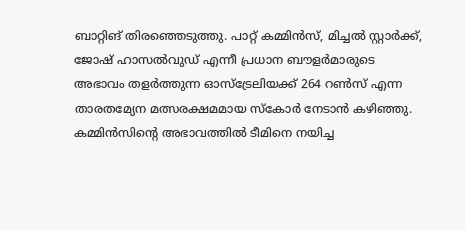ബാറ്റിങ് തിരഞ്ഞെടുത്തു. പാറ്റ് കമ്മിൻസ്, മിച്ചൽ സ്റ്റാർക്ക്, ജോഷ് ഹാസൽവുഡ് എന്നീ പ്രധാന ബൗളർമാരുടെ അഭാവം തളർത്തുന്ന ഓസ്‌ട്രേലിയക്ക് 264 റൺസ് എന്ന താരതമ്യേന മത്സരക്ഷമമായ സ്കോർ നേടാൻ കഴിഞ്ഞു. കമ്മിൻസിന്റെ അഭാവത്തിൽ ടീമിനെ നയിച്ച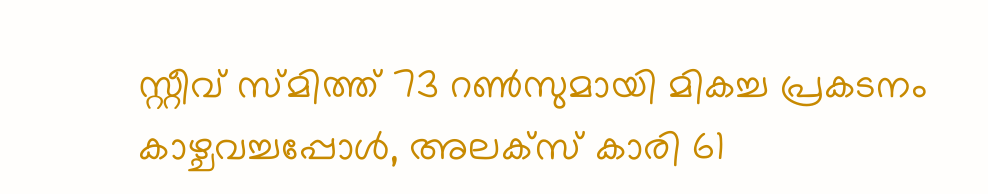സ്റ്റീവ് സ്മിത്ത് 73 റൺസുമായി മികച്ച പ്രകടനം കാഴ്ചവച്ചപ്പോൾ, അലക്സ് കാരി 61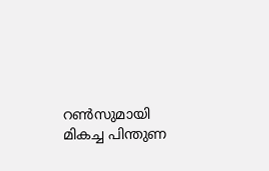റൺസുമായി മികച്ച പിന്തുണ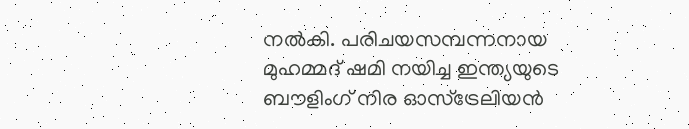നൽകി. പരിചയസമ്പന്നനായ മുഹമ്മദ് ഷമി നയിച്ച ഇന്ത്യയുടെ ബൗളിംഗ് നിര ഓസ്‌ട്രേലിയൻ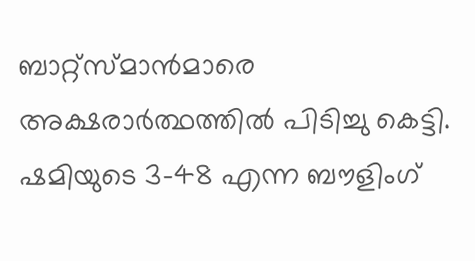ബാറ്റ്സ്മാൻമാരെ അക്ഷരാർത്ഥത്തിൽ പിടിച്ചു കെട്ടി. ഷമിയുടെ 3-48 എന്ന ബൗളിംഗ്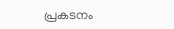പ്രകടനം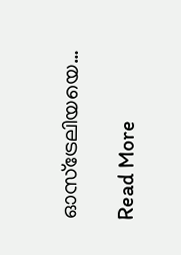ഓസ്‌ട്രേലിയയെ…

Read More